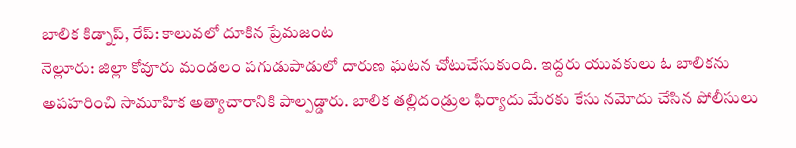బాలిక కిడ్నాప్, రేప్: కాలువలో దూకిన ప్రేమజంట
నెల్లూరు: జిల్లా కోవూరు మండలం పగుడుపాడులో దారుణ ఘటన చోటుచేసుకుంది. ఇద్దరు యువకులు ఓ బాలికను అపహరించి సామూహిక అత్యాచారానికి పాల్పడ్డారు. బాలిక తల్లిదండ్రుల ఫిర్యాదు మేరకు కేసు నమోదు చేసిన పోలీసులు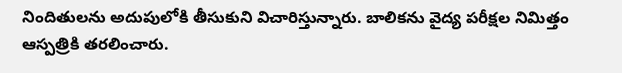నిందితులను అదుపులోకి తీసుకుని విచారిస్తున్నారు. బాలికను వైద్య పరీక్షల నిమిత్తం ఆస్పత్రికి తరలించారు.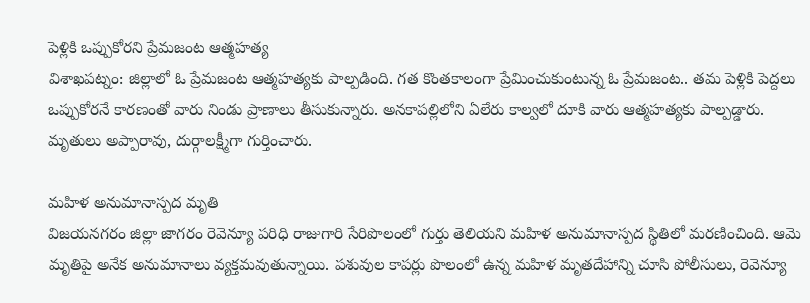పెళ్లికి ఒప్పుకోరని ప్రేమజంట ఆత్మహత్య
విశాఖపట్నం: జిల్లాలో ఓ ప్రేమజంట ఆత్మహత్యకు పాల్పడింది. గత కొంతకాలంగా ప్రేమించుకుంటున్న ఓ ప్రేమజంట.. తమ పెళ్లికి పెద్దలు ఒప్పుకోరనే కారణంతో వారు నిండు ప్రాణాలు తీసుకున్నారు. అనకాపల్లిలోని ఏలేరు కాల్వలో దూకి వారు ఆత్మహత్యకు పాల్పడ్డారు. మృతులు అప్పారావు, దుర్గాలక్ష్మీగా గుర్తించారు.

మహిళ అనుమానాస్పద మృతి
విజయనగరం జిల్లా జాగరం రెవెన్యూ పరిధి రాజుగారి సేరిపొలంలో గుర్తు తెలియని మహిళ అనుమానాస్పద స్థితిలో మరణించింది. ఆమె మృతిపై అనేక అనుమానాలు వ్యక్తమవుతున్నాయి. పశువుల కాపర్లు పొలంలో ఉన్న మహిళ మృతదేహాన్ని చూసి పోలీసులు, రెవెన్యూ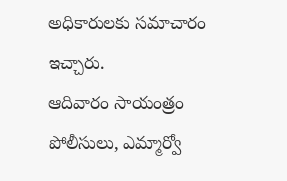అధికారులకు సమాచారం ఇచ్చారు.
ఆదివారం సాయంత్రం పోలీసులు, ఎమ్మార్వో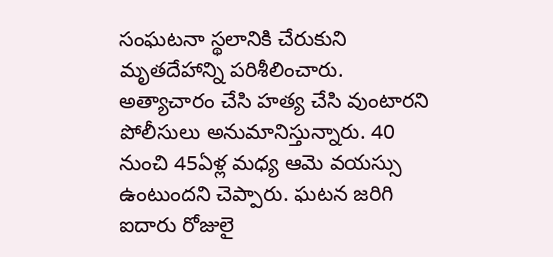సంఘటనా స్థలానికి చేరుకుని మృతదేహాన్ని పరిశీలించారు. అత్యాచారం చేసి హత్య చేసి వుంటారని పోలీసులు అనుమానిస్తున్నారు. 40 నుంచి 45ఏళ్ల మధ్య ఆమె వయస్సు ఉంటుందని చెప్పారు. ఘటన జరిగి ఐదారు రోజులై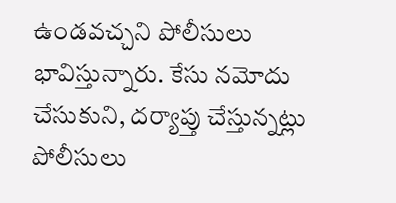ఉండవచ్చని పోలీసులు భావిస్తున్నారు. కేసు నమోదు చేసుకుని, దర్యాప్తు చేస్తున్నట్లు పోలీసులు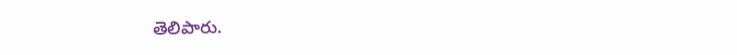తెలిపారు.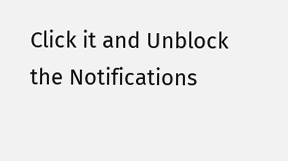Click it and Unblock the Notifications